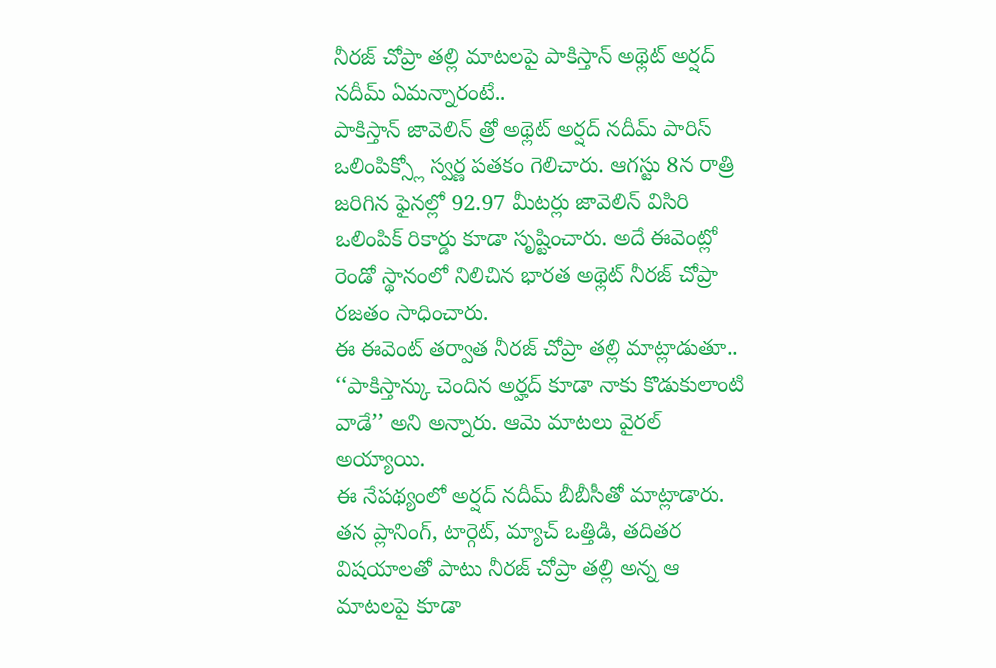నీరజ్ చోప్రా తల్లి మాటలపై పాకిస్తాన్ అథ్లెట్ అర్షద్ నదీమ్ ఏమన్నారంటే..
పాకిస్తాన్ జావెలిన్ త్రో అథ్లెట్ అర్షద్ నదీమ్ పారిస్ ఒలింపిక్స్లో స్వర్ణ పతకం గెలిచారు. ఆగస్టు 8న రాత్రి జరిగిన ఫైనల్లో 92.97 మీటర్లు జావెలిన్ విసిరి ఒలింపిక్ రికార్డు కూడా సృష్టించారు. అదే ఈవెంట్లో రెండో స్థానంలో నిలిచిన భారత అథ్లెట్ నీరజ్ చోప్రా రజతం సాధించారు.
ఈ ఈవెంట్ తర్వాత నీరజ్ చోప్రా తల్లి మాట్లాడుతూ.. ‘‘పాకిస్తాన్కు చెందిన అర్హద్ కూడా నాకు కొడుకులాంటి వాడే’’ అని అన్నారు. ఆమె మాటలు వైరల్ అయ్యాయి.
ఈ నేపథ్యంలో అర్షద్ నదీమ్ బీబీసీతో మాట్లాడారు. తన ప్లానింగ్, టార్గెట్, మ్యాచ్ ఒత్తిడి, తదితర విషయాలతో పాటు నీరజ్ చోప్రా తల్లి అన్న ఆ మాటలపై కూడా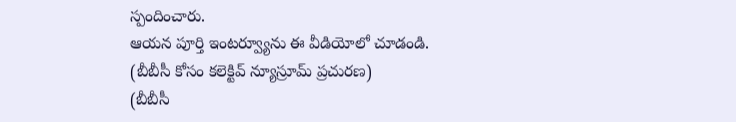స్పందించారు.
ఆయన పూర్తి ఇంటర్వ్యూను ఈ వీడియోలో చూడండి.
(బీబీసీ కోసం కలెక్టివ్ న్యూస్రూమ్ ప్రచురణ)
(బీబీసీ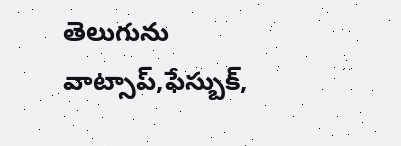తెలుగును వాట్సాప్,ఫేస్బుక్,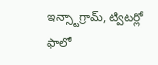ఇన్స్టాగ్రామ్, ట్విటర్లో ఫాలో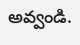అవ్వండి.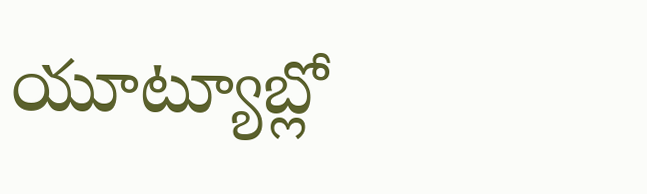యూట్యూబ్లో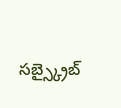సబ్స్క్రైబ్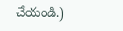చేయండి.)